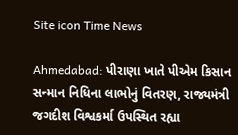Site icon Time News

Ahmedabad: પીરાણા ખાતે પીએમ કિસાન સન્માન નિધિના લાભોનું વિતરણ, રાજ્યમંત્રી જગદીશ વિશ્વકર્મા ઉપસ્થિત રહ્યા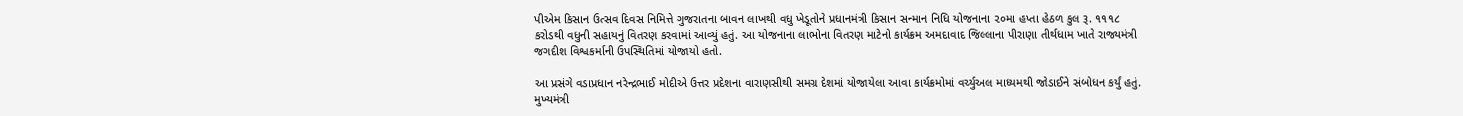પીએમ કિસાન ઉત્સવ દિવસ નિમિત્તે ગુજરાતના બાવન લાખથી વધુ ખેડૂતોને પ્રધાનમંત્રી કિસાન સન્માન નિધિ યોજનાના ૨૦મા હપ્તા હેઠળ કુલ રૂ. ૧૧૧૮ કરોડથી વધુની સહાયનું વિતરણ કરવામાં આવ્યું હતું. આ યોજનાના લાભોના વિતરણ માટેનો કાર્યક્રમ અમદાવાદ જિલ્લાના પીરાણા તીર્થધામ ખાતે રાજ્યમંત્રી જગદીશ વિશ્વકર્માની ઉપસ્થિતિમાં યોજાયો હતો.

આ પ્રસંગે વડાપ્રધાન નરેન્દ્રભાઈ મોદીએ ઉત્તર પ્રદેશના વારાણસીથી સમગ્ર દેશમાં યોજાયેલા આવા કાર્યક્રમોમાં વર્ચ્યુઅલ માધ્યમથી જોડાઈને સંબોધન કર્યું હતું. મુખ્યમંત્રી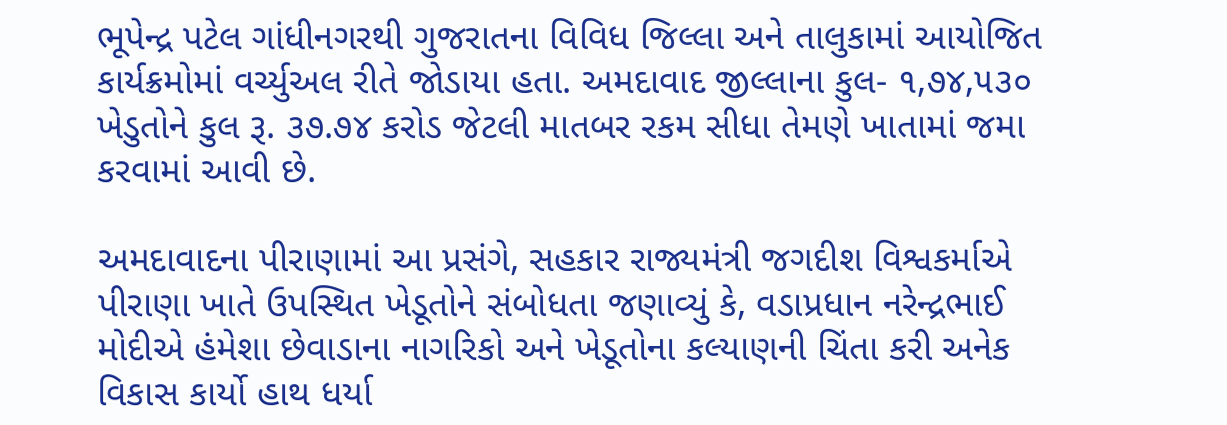ભૂપેન્દ્ર પટેલ ગાંધીનગરથી ગુજરાતના વિવિધ જિલ્લા અને તાલુકામાં આયોજિત કાર્યક્રમોમાં વર્ચ્યુઅલ રીતે જોડાયા હતા. અમદાવાદ જીલ્લાના કુલ- ૧,૭૪,૫૩૦ ખેડુતોને કુલ રૂ. ૩૭.૭૪ કરોડ જેટલી માતબર રકમ સીધા તેમણે ખાતામાં જમા કરવામાં આવી છે.

અમદાવાદના પીરાણામાં આ પ્રસંગે, સહકાર રાજ્યમંત્રી જગદીશ વિશ્વકર્માએ પીરાણા ખાતે ઉપસ્થિત ખેડૂતોને સંબોધતા જણાવ્યું કે, વડાપ્રધાન નરેન્દ્રભાઈ મોદીએ હંમેશા છેવાડાના નાગરિકો અને ખેડૂતોના કલ્યાણની ચિંતા કરી અનેક વિકાસ કાર્યો હાથ ધર્યા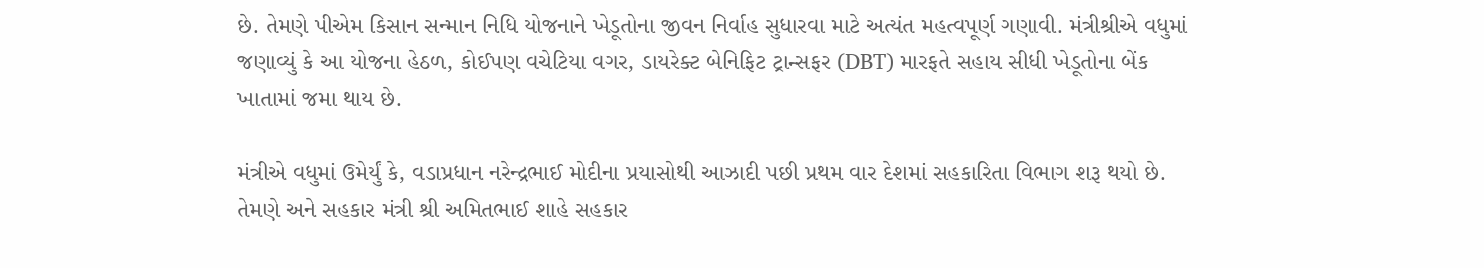છે. તેમણે પીએમ કિસાન સન્માન નિધિ યોજનાને ખેડૂતોના જીવન નિર્વાહ સુધારવા માટે અત્યંત મહત્વપૂર્ણ ગણાવી. મંત્રીશ્રીએ વધુમાં જણાવ્યું કે આ યોજના હેઠળ, કોઈપણ વચેટિયા વગર, ડાયરેક્ટ બેનિફિટ ટ્રાન્સફર (DBT) મારફતે સહાય સીધી ખેડૂતોના બેંક ખાતામાં જમા થાય છે.

મંત્રીએ વધુમાં ઉમેર્યું કે, વડાપ્રધાન નરેન્દ્રભાઈ મોદીના પ્રયાસોથી આઝાદી પછી પ્રથમ વાર દેશમાં સહકારિતા વિભાગ શરૂ થયો છે. તેમણે અને સહકાર મંત્રી શ્રી અમિતભાઈ શાહે સહકાર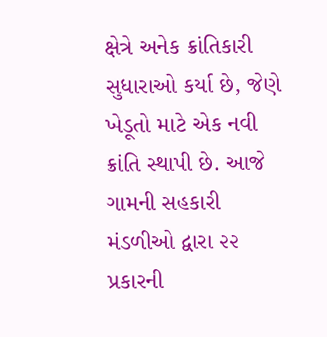ક્ષેત્રે અનેક ક્રાંતિકારી સુધારાઓ કર્યા છે, જેણે ખેડૂતો માટે એક નવી ક્રાંતિ સ્થાપી છે. આજે ગામની સહકારી મંડળીઓ દ્વારા ૨૨ પ્રકારની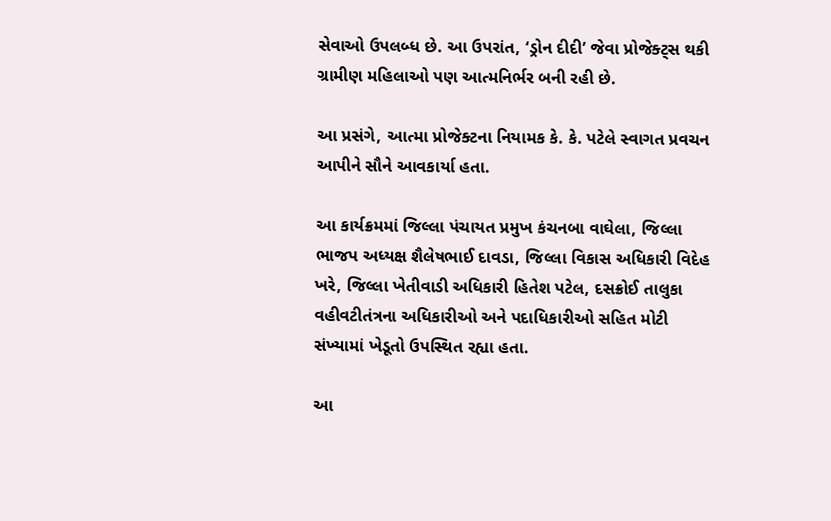સેવાઓ ઉપલબ્ધ છે. આ ઉપરાંત, ‘ડ્રોન દીદી’ જેવા પ્રોજેક્ટ્સ થકી ગ્રામીણ મહિલાઓ પણ આત્મનિર્ભર બની રહી છે.

આ પ્રસંગે, આત્મા પ્રોજેક્ટના નિયામક કે. કે. પટેલે સ્વાગત પ્રવચન આપીને સૌને આવકાર્યા હતા.

આ કાર્યક્રમમાં જિલ્લા પંચાયત પ્રમુખ કંચનબા વાઘેલા, જિલ્લા ભાજપ અધ્યક્ષ શૈલેષભાઈ દાવડા, જિલ્લા વિકાસ અધિકારી વિદેહ ખરે, જિલ્લા ખેતીવાડી અધિકારી હિતેશ પટેલ, દસક્રોઈ તાલુકા વહીવટીતંત્રના અધિકારીઓ અને પદાધિકારીઓ સહિત મોટી સંખ્યામાં ખેડૂતો ઉપસ્થિત રહ્યા હતા.

આ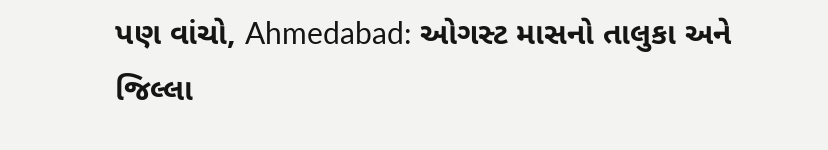પણ વાંચો, Ahmedabad: ઓગસ્ટ માસનો તાલુકા અને જિલ્લા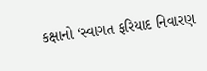કક્ષાનો ‘સ્વાગત ફરિયાદ નિવારણ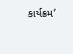કાર્યક્રમ’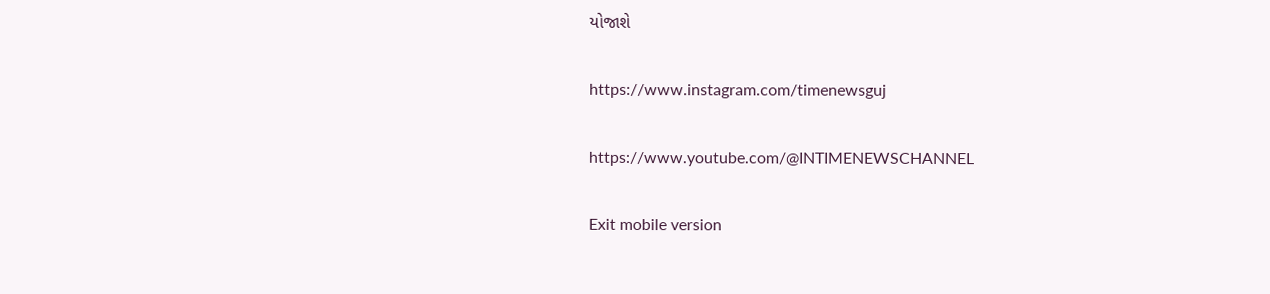યોજાશે

https://www.instagram.com/timenewsguj

https://www.youtube.com/@INTIMENEWSCHANNEL

Exit mobile version